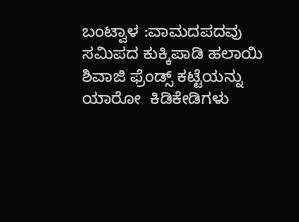ಬಂಟ್ವಾಳ :ವಾಮದಪದವು ಸಮಿಪದ ಕುಕ್ಕಿಪಾಡಿ ಹಲಾಯಿ ಶಿವಾಜಿ ಫ್ರೆಂಡ್ಸ್ ಕಟ್ಟೆಯನ್ನು ಯಾರೋ  ಕಿಡಿಕೇಡಿಗಳು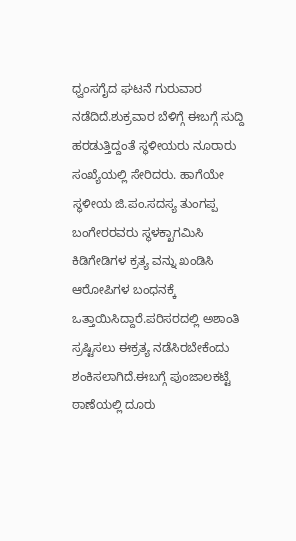ಧ್ವಂಸಗೈದ ಘಟನೆ ಗುರುವಾರ  ನಡೆದಿದೆ.ಶುಕ್ರವಾರ ಬೆಳಿಗ್ಗೆ ಈಬಗ್ಗೆ ಸುದ್ದಿ ಹರಡುತ್ತಿದ್ದಂತೆ ಸ್ಥಳೀಯರು ನೂರಾರು ಸಂಖ್ಯೆಯಲ್ಲಿ ಸೇರಿದರು. ಹಾಗೆಯೇ ಸ್ಥಳೀಯ ಜಿ.ಪಂ.ಸದಸ್ಯ ತುಂಗಪ್ಪ ಬಂಗೇರರವರು ಸ್ಥಳಕ್ಖಾಗಮಿಸಿ ಕಿಡಿಗೇಡಿಗಳ ಕ್ರತ್ಯ ವನ್ನು ಖಂಡಿಸಿ ಆರೋಪಿಗಳ ಬಂಧನಕ್ಕೆ ಒತ್ತಾಯಿಸಿದ್ದಾರೆ.ಪರಿಸರದಲ್ಲಿ ಅಶಾಂತಿ ಸ್ರಷ್ಟಿಸಲು ಈಕ್ರತ್ಯ ನಡೆಸಿರಬೇಕೆಂದು ಶಂಕಿಸಲಾಗಿದೆ.ಈಬಗ್ಗೆ ಪುಂಜಾಲಕಟ್ಟೆ ಠಾಣೆಯಲ್ಲಿ ದೂರು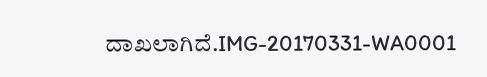ದಾಖಲಾಗಿದೆ.IMG-20170331-WA0001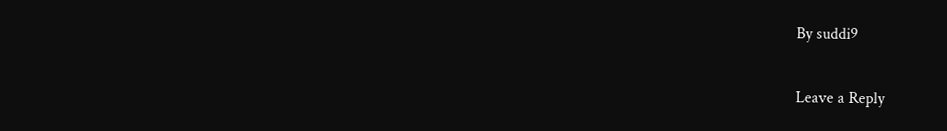By suddi9

Leave a Reply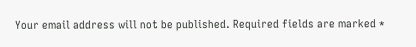Your email address will not be published. Required fields are marked *